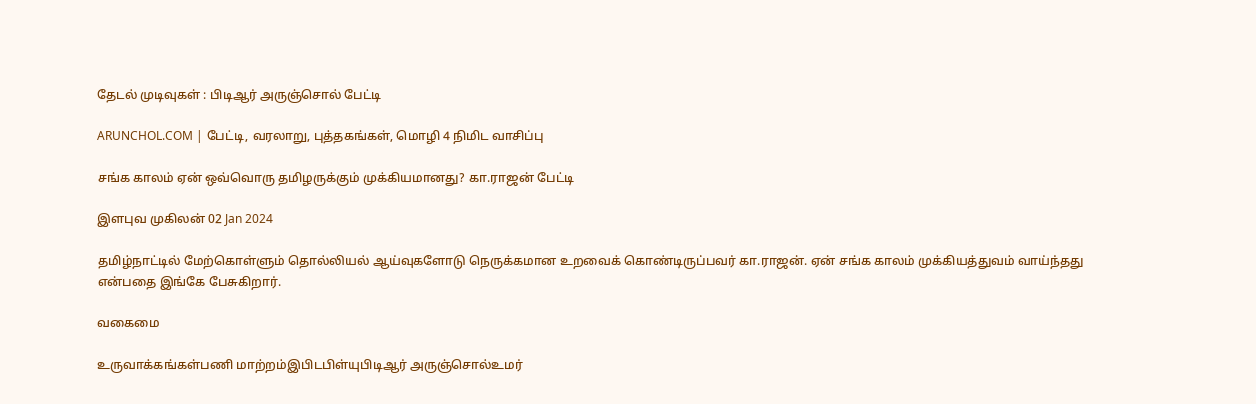தேடல் முடிவுகள் : பிடிஆர் அருஞ்சொல் பேட்டி

ARUNCHOL.COM | பேட்டி, வரலாறு, புத்தகங்கள், மொழி 4 நிமிட வாசிப்பு

சங்க காலம் ஏன் ஒவ்வொரு தமிழருக்கும் முக்கியமானது? கா.ராஜன் பேட்டி

இளபுவ முகிலன் 02 Jan 2024

தமிழ்நாட்டில் மேற்கொள்ளும் தொல்லியல் ஆய்வுகளோடு நெருக்கமான உறவைக் கொண்டிருப்பவர் கா.ராஜன். ஏன் சங்க காலம் முக்கியத்துவம் வாய்ந்தது என்பதை இங்கே பேசுகிறார்.

வகைமை

உருவாக்கங்கள்பணி மாற்றம்இபிடபிள்யுபிடிஆர் அருஞ்சொல்உமர்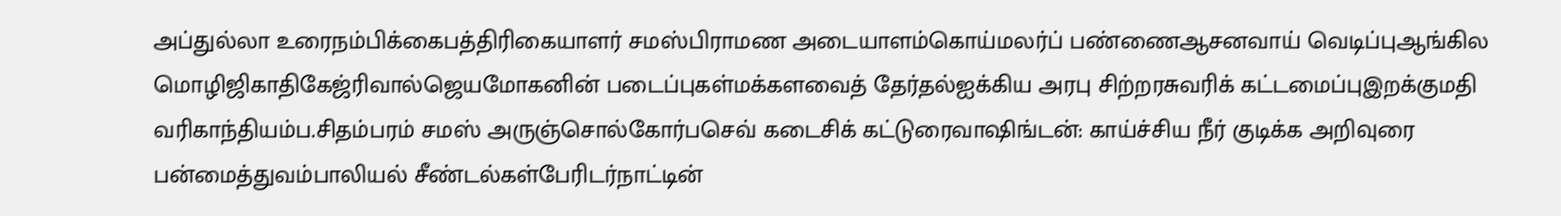அப்துல்லா உரைநம்பிக்கைபத்திரிகையாளர் சமஸ்பிராமண அடையாளம்கொய்மலர்ப் பண்ணைஆசனவாய் வெடிப்புஆங்கில மொழிஜிகாதிகேஜ்ரிவால்ஜெயமோகனின் படைப்புகள்மக்களவைத் தேர்தல்ஐக்கிய அரபு சிற்றரசுவரிக் கட்டமைப்புஇறக்குமதி வரிகாந்தியம்ப.சிதம்பரம் சமஸ் அருஞ்சொல்கோர்பசெவ் கடைசிக் கட்டுரைவாஷிங்டன்: காய்ச்சிய நீர் குடிக்க அறிவுரை பன்மைத்துவம்பாலியல் சீண்டல்கள்பேரிடர்நாட்டின்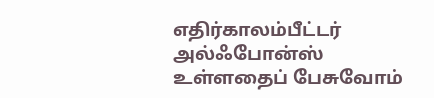எதிர்காலம்பீட்டர் அல்ஃபோன்ஸ் உள்ளதைப் பேசுவோம்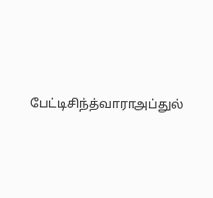பேட்டிசிந்த்வாராஅப்துல்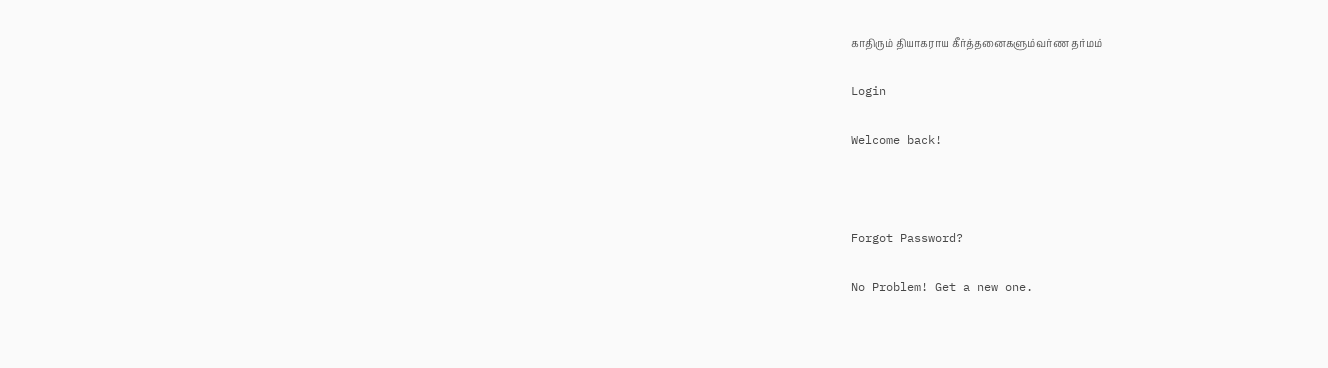காதிரும் தியாகராய கீர்த்தனைகளும்வர்ண தர்மம்

Login

Welcome back!



Forgot Password?

No Problem! Get a new one.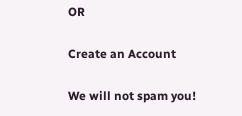OR

Create an Account

We will not spam you!